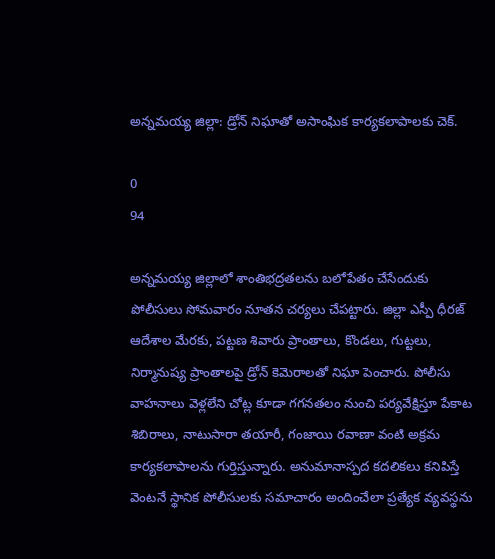అన్నమయ్య జిల్లా: డ్రోన్ నిఘాతో అసాంఘిక కార్యకలాపాలకు చెక్.

0
94

అన్నమయ్య జిల్లాలో శాంతిభద్రతలను బలోపేతం చేసేందుకు పోలీసులు సోమవారం నూతన చర్యలు చేపట్టారు. జిల్లా ఎస్పీ ధీరజ్ ఆదేశాల మేరకు, పట్టణ శివారు ప్రాంతాలు, కొండలు, గుట్టలు, నిర్మానుష్య ప్రాంతాలపై డ్రోన్ కెమెరాలతో నిఘా పెంచారు. పోలీసు వాహనాలు వెళ్లలేని చోట్ల కూడా గగనతలం నుంచి పర్యవేక్షిస్తూ పేకాట శిబిరాలు, నాటుసారా తయారీ, గంజాయి రవాణా వంటి అక్రమ కార్యకలాపాలను గుర్తిస్తున్నారు. అనుమానాస్పద కదలికలు కనిపిస్తే వెంటనే స్థానిక పోలీసులకు సమాచారం అందించేలా ప్రత్యేక వ్యవస్థను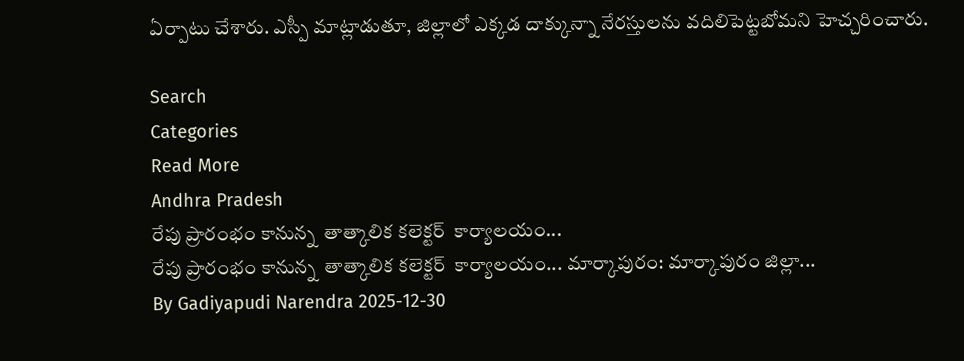ఏర్పాటు చేశారు. ఎస్పీ మాట్లాడుతూ, జిల్లాలో ఎక్కడ దాక్కున్నా నేరస్తులను వదిలిపెట్టబోమని హెచ్చరించారు.

Search
Categories
Read More
Andhra Pradesh
రేపు ప్రారంభం కానున్న  తాత్కాలిక కలెక్టర్  కార్యాలయం...
రేపు ప్రారంభం కానున్న  తాత్కాలిక కలెక్టర్  కార్యాలయం... మార్కాపురం: మార్కాపురం జిల్లా...
By Gadiyapudi Narendra 2025-12-30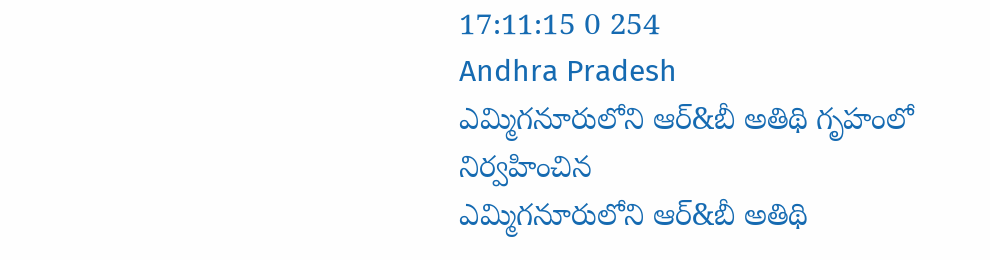17:11:15 0 254
Andhra Pradesh
ఎమ్మిగనూరులోని ఆర్&బీ అతిథి గృహంలో నిర్వహించిన
ఎమ్మిగనూరులోని ఆర్&బీ అతిథి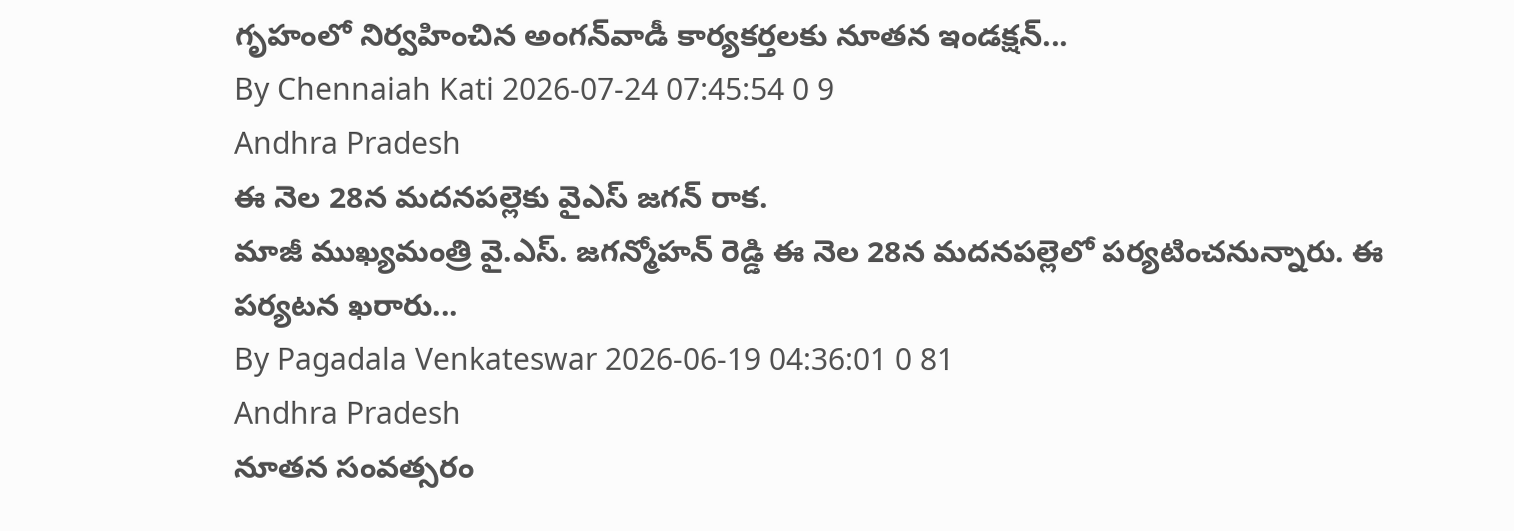గృహంలో నిర్వహించిన అంగన్‌వాడీ కార్యకర్తలకు నూతన ఇండక్షన్...
By Chennaiah Kati 2026-07-24 07:45:54 0 9
Andhra Pradesh
ఈ నెల 28న మదనపల్లెకు వైఎస్ జగన్ రాక.
మాజీ ముఖ్యమంత్రి వై.ఎస్. జగన్మోహన్ రెడ్డి ఈ నెల 28న మదనపల్లెలో పర్యటించనున్నారు. ఈ పర్యటన ఖరారు...
By Pagadala Venkateswar 2026-06-19 04:36:01 0 81
Andhra Pradesh
నూతన సంవత్సరం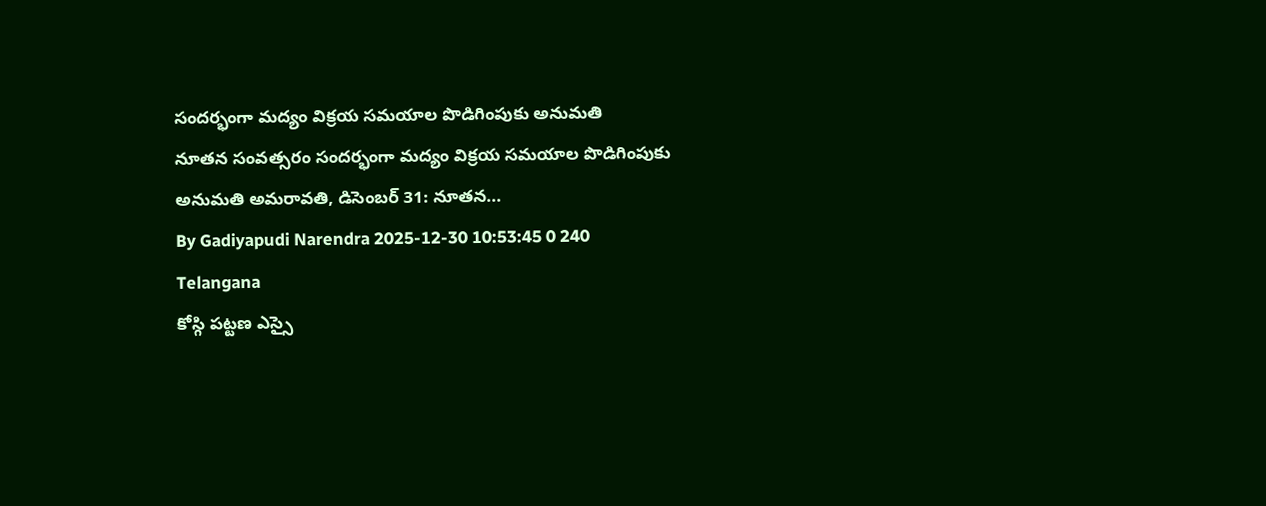సందర్భంగా మద్యం విక్రయ సమయాల పొడిగింపుకు అనుమతి
నూతన సంవత్సరం సందర్భంగా మద్యం విక్రయ సమయాల పొడిగింపుకు అనుమతి అమరావతి, డిసెంబర్ 31: నూతన...
By Gadiyapudi Narendra 2025-12-30 10:53:45 0 240
Telangana
కోస్గి పట్టణ ఎస్సై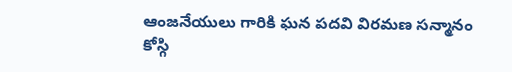ఆంజనేయులు గారికి ఘన పదవి విరమణ సన్మానం
కోస్గి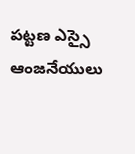పట్టణ ఎస్సై ఆంజనేయులు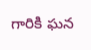గారికి ఘన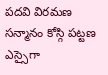పదవి విరమణ సన్మానం కోస్గి పట్టణ ఎస్సైగా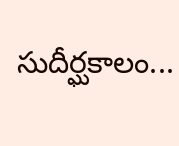సుదీర్ఘకాలం...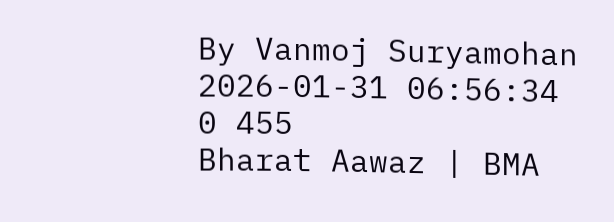By Vanmoj Suryamohan 2026-01-31 06:56:34 0 455
Bharat Aawaz | BMA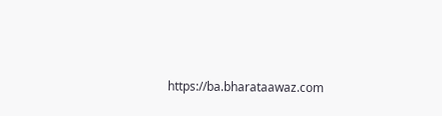https://ba.bharataawaz.com